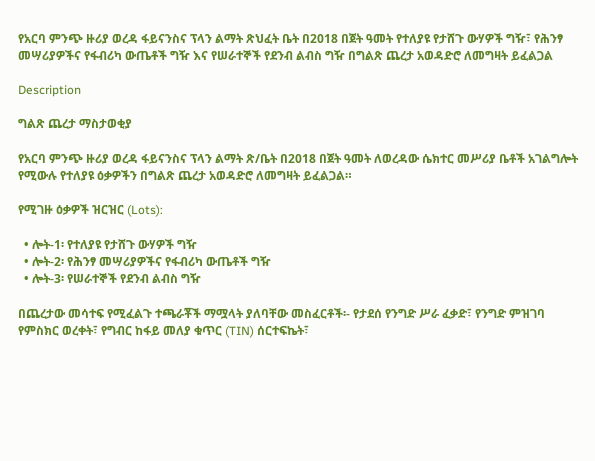የአርባ ምንጭ ዙሪያ ወረዳ ፋይናንስና ፕላን ልማት ጽህፈት ቤት በ2018 በጀት ዓመት የተለያዩ የታሸጉ ውሃዎች ግዥ፣ የሕንፃ መሣሪያዎችና የፋብሪካ ውጤቶች ግዥ እና የሠራተኞች የደንብ ልብስ ግዥ በግልጽ ጨረታ አወዳድሮ ለመግዛት ይፈልጋል

Description

ግልጽ ጨረታ ማስታወቂያ

የአርባ ምንጭ ዙሪያ ወረዳ ፋይናንስና ፕላን ልማት ጽ/ቤት በ2018 በጀት ዓመት ለወረዳው ሴክተር መሥሪያ ቤቶች አገልግሎት የሚውሉ የተለያዩ ዕቃዎችን በግልጽ ጨረታ አወዳድሮ ለመግዛት ይፈልጋል።

የሚገዙ ዕቃዎች ዝርዝር (Lots):

  • ሎት-1፡ የተለያዩ የታሸጉ ውሃዎች ግዥ
  • ሎት-2፡ የሕንፃ መሣሪያዎችና የፋብሪካ ውጤቶች ግዥ
  • ሎት-3፡ የሠራተኞች የደንብ ልብስ ግዥ

በጨረታው መሳተፍ የሚፈልጉ ተጫራቾች ማሟላት ያለባቸው መስፈርቶች፡- የታደሰ የንግድ ሥራ ፈቃድ፣ የንግድ ምዝገባ የምስክር ወረቀት፣ የግብር ከፋይ መለያ ቁጥር (TIN) ሰርተፍኬት፣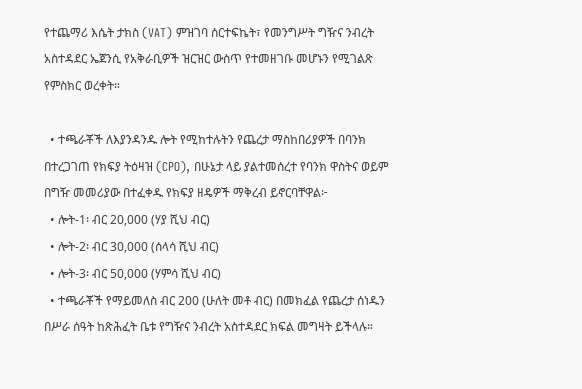የተጨማሪ እሴት ታክስ (VAT) ምዝገባ ሰርተፍኬት፣ የመንግሥት ግዥና ንብረት አስተዳደር ኤጀንሲ የአቅራቢዎች ዝርዝር ውስጥ የተመዘገቡ መሆኑን የሚገልጽ የምስክር ወረቀት።

  • ተጫራቾች ለእያንዳንዱ ሎት የሚከተሉትን የጨረታ ማስከበሪያዎች በባንክ በተረጋገጠ የክፍያ ትዕዛዝ (CPO), በሁኔታ ላይ ያልተመሰረተ የባንክ ዋስትና ወይም በግዥ መመሪያው በተፈቀዱ የክፍያ ዘዴዎች ማቅረብ ይኖርባቸዋል፦
  • ሎት-1፡ ብር 20,000 (ሃያ ሺህ ብር)
  • ሎት-2፡ ብር 30,000 (ሰላሳ ሺህ ብር)
  • ሎት-3፡ ብር 50,000 (ሃምሳ ሺህ ብር)
  • ተጫራቾች የማይመለስ ብር 200 (ሁለት መቶ ብር) በመክፈል የጨረታ ሰነዱን በሥራ ሰዓት ከጽሕፈት ቤቱ የግዥና ንብረት አስተዳደር ክፍል መግዛት ይችላሉ።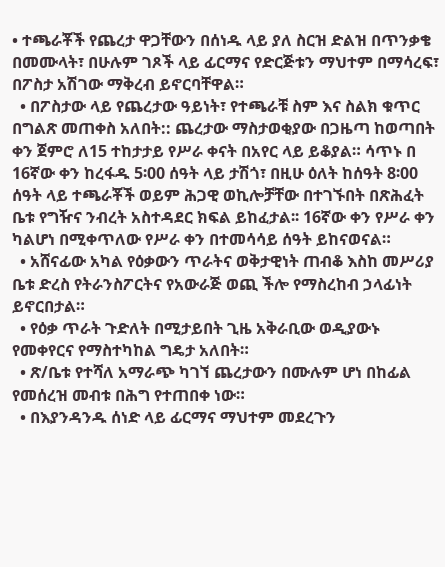• ተጫራቾች የጨረታ ዋጋቸውን በሰነዱ ላይ ያለ ስርዝ ድልዝ በጥንቃቄ በመሙላት፣ በሁሉም ገጾች ላይ ፊርማና የድርጅቱን ማህተም በማሳረፍ፣ በፖስታ አሽገው ማቅረብ ይኖርባቸዋል።
  • በፖስታው ላይ የጨረታው ዓይነት፣ የተጫራቹ ስም እና ስልክ ቁጥር በግልጽ መጠቀስ አለበት:: ጨረታው ማስታወቂያው በጋዜጣ ከወጣበት ቀን ጀምሮ ለ15 ተከታታይ የሥራ ቀናት በአየር ላይ ይቆያል። ሳጥኑ በ 16ኛው ቀን ከረፋዱ 5፡00 ሰዓት ላይ ታሽጎ፣ በዚሁ ዕለት ከሰዓት 8፡00 ሰዓት ላይ ተጫራቾች ወይም ሕጋዊ ወኪሎቻቸው በተገኙበት በጽሕፈት ቤቱ የግዥና ንብረት አስተዳደር ክፍል ይከፈታል፡፡ 16ኛው ቀን የሥራ ቀን ካልሆነ በሚቀጥለው የሥራ ቀን በተመሳሳይ ሰዓት ይከናወናል።
  • አሸናፊው አካል የዕቃውን ጥራትና ወቅታዊነት ጠብቆ እስከ መሥሪያ ቤቱ ድረስ የትራንስፖርትና የአውራጅ ወጪ ችሎ የማስረከብ ኃላፊነት ይኖርበታል።
  • የዕቃ ጥራት ጉድለት በሚታይበት ጊዜ አቅራቢው ወዲያውኑ የመቀየርና የማስተካከል ግዴታ አለበት።
  • ጽ/ቤቱ የተሻለ አማራጭ ካገኘ ጨረታውን በሙሉም ሆነ በከፊል የመሰረዝ መብቱ በሕግ የተጠበቀ ነው።
  • በእያንዳንዱ ሰነድ ላይ ፊርማና ማህተም መደረጉን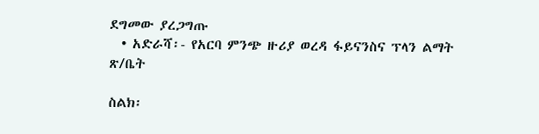ደግመው ያረጋግጡ
  • አድራሻ፡- የአርባ ምንጭ ዙሪያ ወረዳ ፋይናንስና ፕላን ልማት ጽ/ቤት

ስልክ፡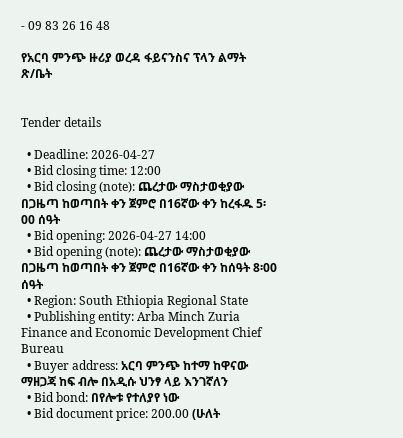- 09 83 26 16 48

የአርባ ምንጭ ዙሪያ ወረዳ ፋይናንስና ፕላን ልማት ጽ/ቤት


Tender details

  • Deadline: 2026-04-27
  • Bid closing time: 12:00
  • Bid closing (note): ጨረታው ማስታወቂያው በጋዜጣ ከወጣበት ቀን ጀምሮ በ16ኛው ቀን ከረፋዱ 5፡00 ሰዓት
  • Bid opening: 2026-04-27 14:00
  • Bid opening (note): ጨረታው ማስታወቂያው በጋዜጣ ከወጣበት ቀን ጀምሮ በ16ኛው ቀን ከሰዓት 8፡00 ሰዓት
  • Region: South Ethiopia Regional State
  • Publishing entity: Arba Minch Zuria Finance and Economic Development Chief Bureau
  • Buyer address: አርባ ምንጭ ከተማ ከዋናው ማዘጋጃ ከፍ ብሎ በአዲሱ ህንፃ ላይ እንገኛለን
  • Bid bond: በየሎቱ የተለያየ ነው
  • Bid document price: 200.00 (ሁለት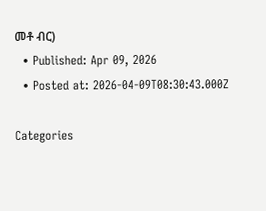መቶ ብር)
  • Published: Apr 09, 2026
  • Posted at: 2026-04-09T08:30:43.000Z

Categories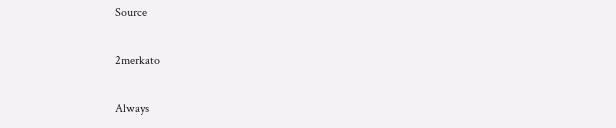Source

2merkato

Always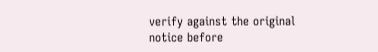verify against the original notice before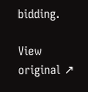bidding.

View original ↗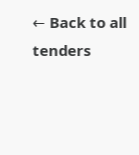← Back to all tenders